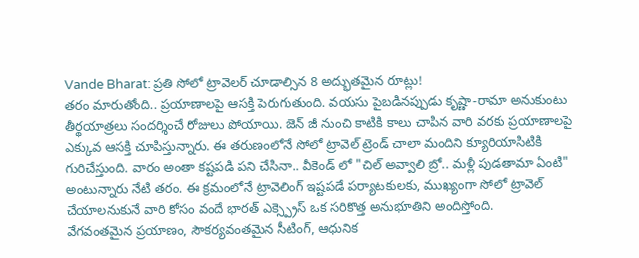Vande Bharat: ప్రతి సోలో ట్రావెలర్ చూడాల్సిన 8 అద్భుతమైన రూట్లు!
తరం మారుతోంది.. ప్రయాణాలపై ఆసక్తి పెరుగుతుంది. వయసు పైబడినప్పుడు కృష్ణా-రామా అనుకుంటు తీర్థయాత్రలు సందర్శించే రోజులు పోయాయి. జెన్ జీ నుంచి కాటికి కాలు చాపిన వారి వరకు ప్రయాణాలపై ఎక్కువ ఆసక్తి చూపిస్తున్నారు. ఈ తరుణంలోనే సోలో ట్రావెల్ ట్రెండ్ చాలా మందిని క్యూరియాసిటికి గురిచేస్తుంది. వారం అంతా కష్టపడి పని చేసినా.. వీకెండ్ లో "చిల్ అవ్వాలి బ్రో.. మళ్లీ పుడతామా ఏంటి" అంటున్నారు నేటి తరం. ఈ క్రమంలోనే ట్రావెలింగ్ ఇష్టపడే పర్యాటకులకు, ముఖ్యంగా సోలో ట్రావెల్ చేయాలనుకునే వారి కోసం వందే భారత్ ఎక్స్ప్రెస్ ఒక సరికొత్త అనుభూతిని అందిస్తోంది.
వేగవంతమైన ప్రయాణం, సౌకర్యవంతమైన సీటింగ్, ఆధునిక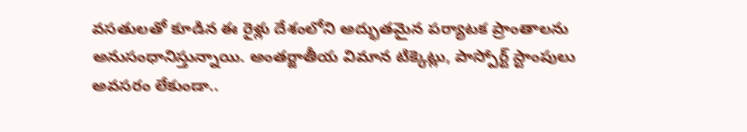వసతులతో కూడిన ఈ రైళ్లు దేశంలోని అద్భుతమైన పర్యాటక ప్రాంతాలను అనుసంధానిస్తున్నాయి. అంతర్జాతీయ విమాన టిక్కెట్లు, పాస్పోర్ట్ స్టాంపులు అవసరం లేకుండా..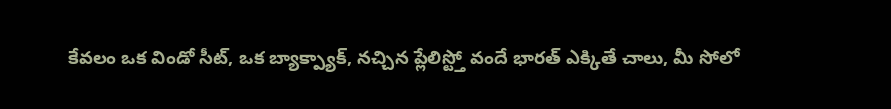కేవలం ఒక విండో సీట్, ఒక బ్యాక్ప్యాక్, నచ్చిన ప్లేలిస్ట్తో వందే భారత్ ఎక్కితే చాలు, మీ సోలో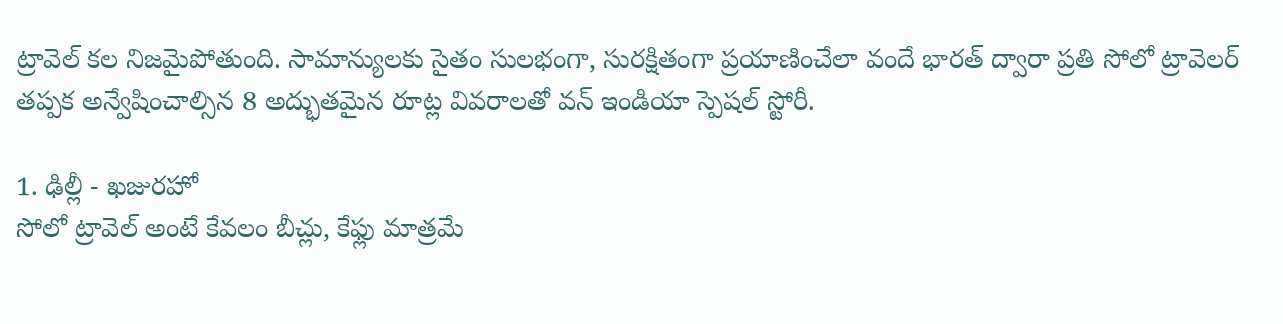ట్రావెల్ కల నిజమైపోతుంది. సామాన్యులకు సైతం సులభంగా, సురక్షితంగా ప్రయాణించేలా వందే భారత్ ద్వారా ప్రతి సోలో ట్రావెలర్ తప్పక అన్వేషించాల్సిన 8 అద్భుతమైన రూట్ల వివరాలతో వన్ ఇండియా స్పెషల్ స్టోరీ.

1. ఢిల్లీ - ఖజురహో
సోలో ట్రావెల్ అంటే కేవలం బీచ్లు, కేఫ్లు మాత్రమే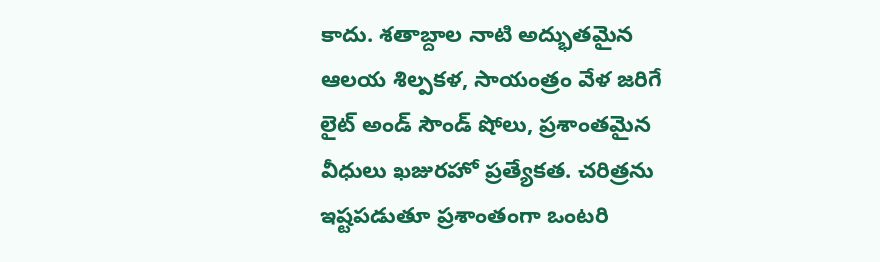కాదు. శతాబ్దాల నాటి అద్భుతమైన ఆలయ శిల్పకళ, సాయంత్రం వేళ జరిగే లైట్ అండ్ సౌండ్ షోలు, ప్రశాంతమైన వీధులు ఖజురహో ప్రత్యేకత. చరిత్రను ఇష్టపడుతూ ప్రశాంతంగా ఒంటరి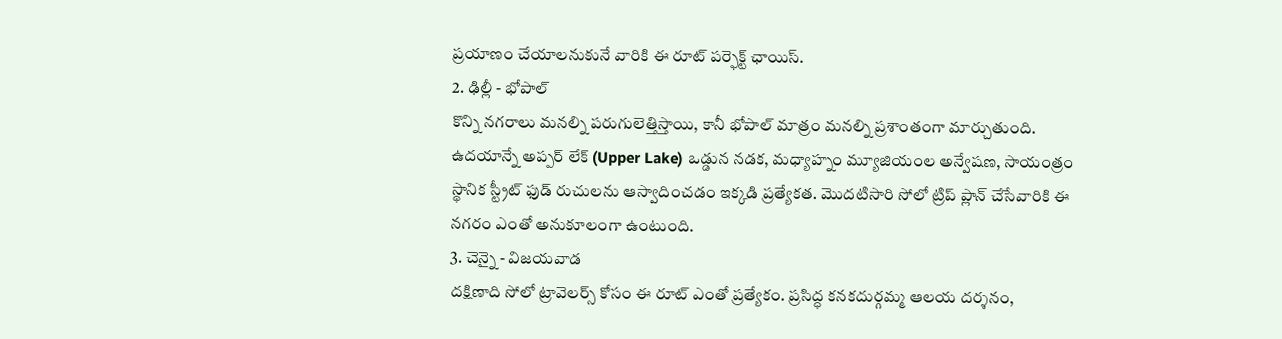ప్రయాణం చేయాలనుకునే వారికి ఈ రూట్ పర్ఫెక్ట్ ఛాయిస్.
2. ఢిల్లీ - భోపాల్
కొన్ని నగరాలు మనల్ని పరుగులెత్తిస్తాయి, కానీ భోపాల్ మాత్రం మనల్ని ప్రశాంతంగా మార్చుతుంది. ఉదయాన్నే అప్పర్ లేక్ (Upper Lake) ఒడ్డున నడక, మధ్యాహ్నం మ్యూజియంల అన్వేషణ, సాయంత్రం స్థానిక స్ట్రీట్ ఫుడ్ రుచులను ఆస్వాదించడం ఇక్కడి ప్రత్యేకత. మొదటిసారి సోలో ట్రిప్ ప్లాన్ చేసేవారికి ఈ నగరం ఎంతో అనుకూలంగా ఉంటుంది.
3. చెన్నై - విజయవాడ
దక్షిణాది సోలో ట్రావెలర్స్ కోసం ఈ రూట్ ఎంతో ప్రత్యేకం. ప్రసిద్ధ కనకదుర్గమ్మ ఆలయ దర్శనం,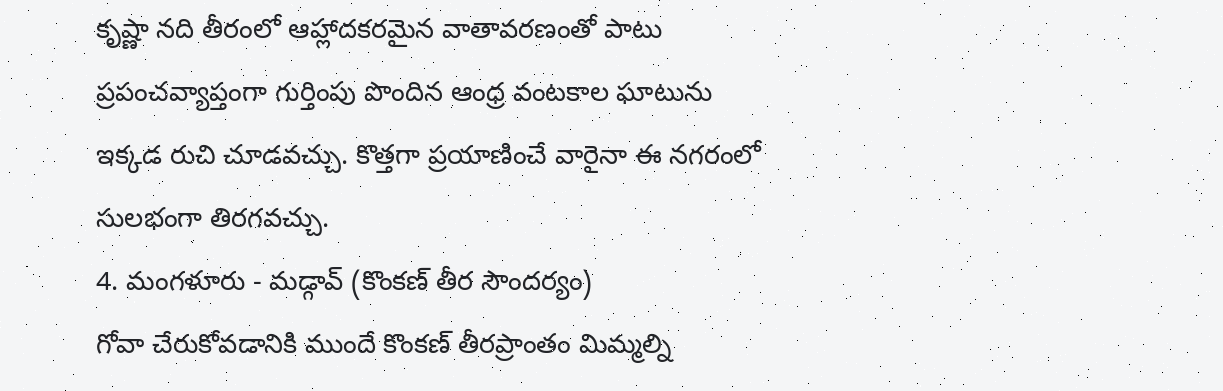కృష్ణా నది తీరంలో ఆహ్లాదకరమైన వాతావరణంతో పాటు ప్రపంచవ్యాప్తంగా గుర్తింపు పొందిన ఆంధ్ర వంటకాల ఘాటును ఇక్కడ రుచి చూడవచ్చు. కొత్తగా ప్రయాణించే వారైనా ఈ నగరంలో సులభంగా తిరగవచ్చు.
4. మంగళూరు - మడ్గావ్ (కొంకణ్ తీర సౌందర్యం)
గోవా చేరుకోవడానికి ముందే కొంకణ్ తీరప్రాంతం మిమ్మల్ని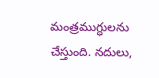మంత్రముగ్ధులను చేస్తుంది. నదులు,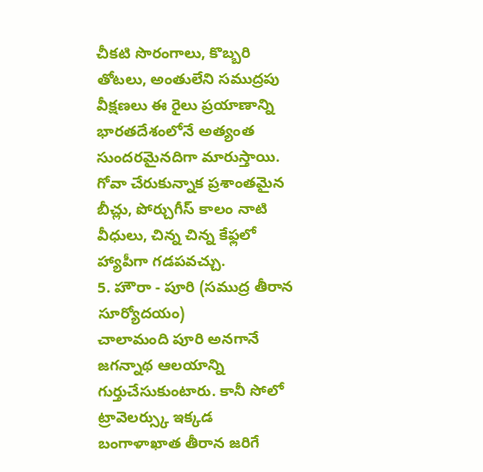చీకటి సొరంగాలు, కొబ్బరి తోటలు, అంతులేని సముద్రపు వీక్షణలు ఈ రైలు ప్రయాణాన్ని భారతదేశంలోనే అత్యంత సుందరమైనదిగా మారుస్తాయి. గోవా చేరుకున్నాక ప్రశాంతమైన బీచ్లు, పోర్చుగీస్ కాలం నాటి వీధులు, చిన్న చిన్న కేఫ్లలో హ్యాపీగా గడపవచ్చు.
5. హౌరా - పూరి (సముద్ర తీరాన సూర్యోదయం)
చాలామంది పూరి అనగానే జగన్నాథ ఆలయాన్ని గుర్తుచేసుకుంటారు. కానీ సోలో ట్రావెలర్స్కు ఇక్కడ బంగాళాఖాత తీరాన జరిగే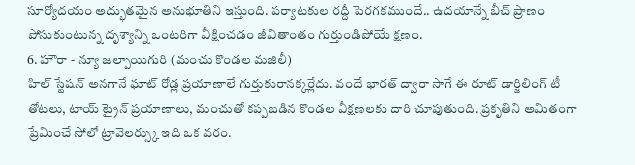సూర్యోదయం అద్భుతమైన అనుభూతిని ఇస్తుంది. పర్యాటకుల రద్దీ పెరగకముందే.. ఉదయాన్నే బీచ్ ప్రాణం పోసుకుంటున్న దృశ్యాన్ని ఒంటరిగా వీక్షించడం జీవితాంతం గుర్తుండిపోయే క్షణం.
6. హౌరా - న్యూ జల్పాయిగురి (మంచు కొండల మజిలీ)
హిల్ స్టేషన్ అనగానే ఘాట్ రోడ్ల ప్రయాణాలే గుర్తుకురానక్కర్లేదు. వందే భారత్ ద్వారా సాగే ఈ రూట్ డార్జిలింగ్ టీ తోటలు, టాయ్ ట్రైన్ ప్రయాణాలు, మంచుతో కప్పబడిన కొండల వీక్షణలకు దారి చూపుతుంది. ప్రకృతిని అమితంగా ప్రేమించే సోలో ట్రావెలర్స్కు ఇది ఒక వరం.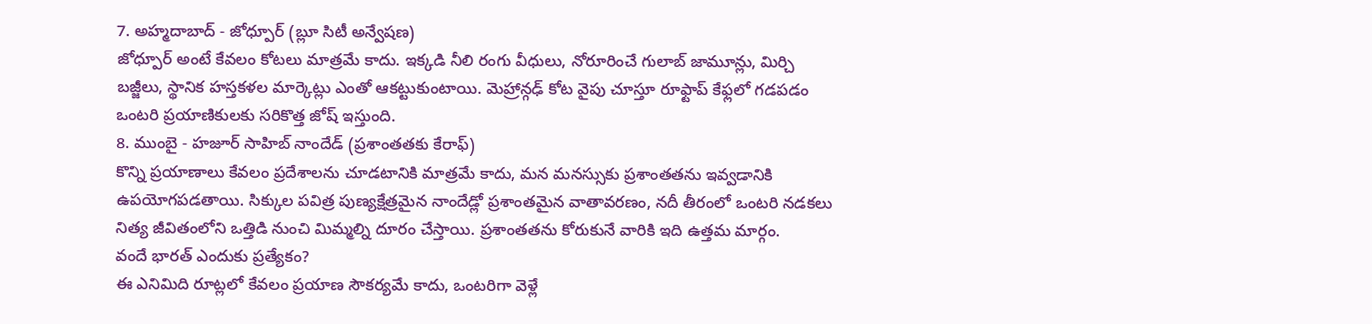7. అహ్మదాబాద్ - జోధ్పూర్ (బ్లూ సిటీ అన్వేషణ)
జోధ్పూర్ అంటే కేవలం కోటలు మాత్రమే కాదు. ఇక్కడి నీలి రంగు వీధులు, నోరూరించే గులాబ్ జామూన్లు, మిర్చి బజ్జీలు, స్థానిక హస్తకళల మార్కెట్లు ఎంతో ఆకట్టుకుంటాయి. మెహ్రాన్గఢ్ కోట వైపు చూస్తూ రూఫ్టాప్ కేఫ్లలో గడపడం ఒంటరి ప్రయాణికులకు సరికొత్త జోష్ ఇస్తుంది.
8. ముంబై - హజూర్ సాహిబ్ నాందేడ్ (ప్రశాంతతకు కేరాఫ్)
కొన్ని ప్రయాణాలు కేవలం ప్రదేశాలను చూడటానికి మాత్రమే కాదు, మన మనస్సుకు ప్రశాంతతను ఇవ్వడానికి ఉపయోగపడతాయి. సిక్కుల పవిత్ర పుణ్యక్షేత్రమైన నాందేడ్లో ప్రశాంతమైన వాతావరణం, నదీ తీరంలో ఒంటరి నడకలు నిత్య జీవితంలోని ఒత్తిడి నుంచి మిమ్మల్ని దూరం చేస్తాయి. ప్రశాంతతను కోరుకునే వారికి ఇది ఉత్తమ మార్గం.
వందే భారత్ ఎందుకు ప్రత్యేకం?
ఈ ఎనిమిది రూట్లలో కేవలం ప్రయాణ సౌకర్యమే కాదు, ఒంటరిగా వెళ్లే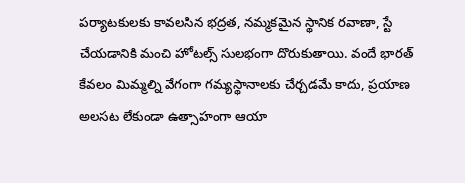పర్యాటకులకు కావలసిన భద్రత, నమ్మకమైన స్థానిక రవాణా, స్టే చేయడానికి మంచి హోటల్స్ సులభంగా దొరుకుతాయి. వందే భారత్ కేవలం మిమ్మల్ని వేగంగా గమ్యస్థానాలకు చేర్చడమే కాదు, ప్రయాణ అలసట లేకుండా ఉత్సాహంగా ఆయా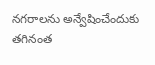నగరాలను అన్వేషించేందుకు తగినంత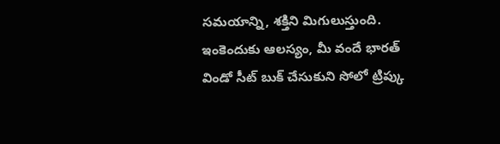సమయాన్ని, శక్తిని మిగులుస్తుంది. ఇంకెందుకు ఆలస్యం, మీ వందే భారత్ విండో సీట్ బుక్ చేసుకుని సోలో ట్రిప్కు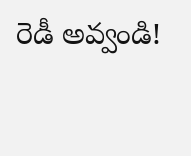రెడీ అవ్వండి!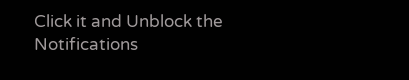Click it and Unblock the Notifications